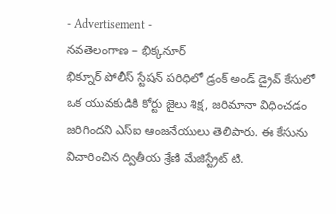- Advertisement -
నవతెలంగాణ – భిక్కనూర్
భిక్నూర్ పోలీస్ స్టేషన్ పరిధిలో డ్రంక్ అండ్ డ్రైవ్ కేసులో ఒక యువకుడికి కోర్టు జైలు శిక్ష, జరిమానా విధించడం జరిగిందని ఎస్ఐ ఆంజనేయులు తెలిపారు. ఈ కేసును విచారించిన ద్వితీయ శ్రేణి మేజిస్ట్రేట్ టి.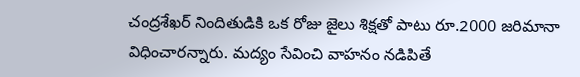చంద్రశేఖర్ నిందితుడికి ఒక రోజు జైలు శిక్షతో పాటు రూ.2000 జరిమానా విధించారన్నారు. మద్యం సేవించి వాహనం నడిపితే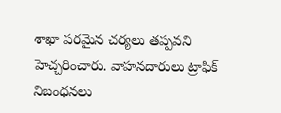శాఖా పరమైన చర్యలు తప్పవని హెచ్చరించారు. వాహనదారులు ట్రాఫిక్ నిబంధనలు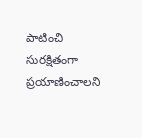పాటించి సురక్షితంగా ప్రయాణించాలని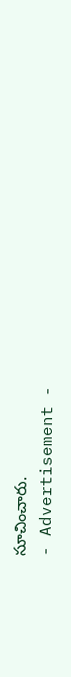సూచించారు.
- Advertisement -